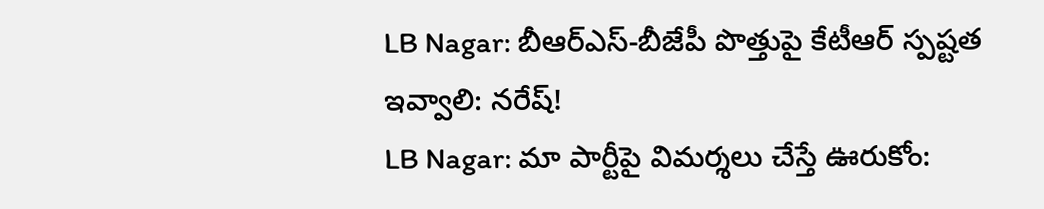LB Nagar: బీఆర్ఎస్-బీజేపీ పొత్తుపై కేటీఆర్ స్పష్టత ఇవ్వాలి: నరేష్!
LB Nagar: మా పార్టీపై విమర్శలు చేస్తే ఊరుకోం: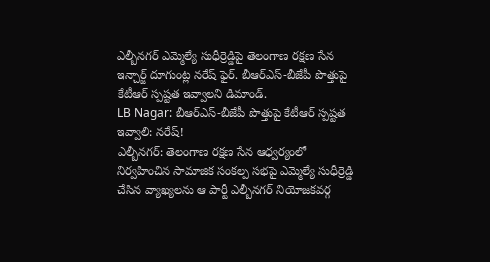ఎల్బీనగర్ ఎమ్మెల్యే సుధీర్రెడ్డిపై తెలంగాణ రక్షణ సేన ఇన్చార్జ్ దూగుంట్ల నరేష్ ఫైర్. బీఆర్ఎస్-బీజేపీ పొత్తుపై కేటీఆర్ స్పష్టత ఇవ్వాలని డిమాండ్.
LB Nagar: బీఆర్ఎస్-బీజేపీ పొత్తుపై కేటీఆర్ స్పష్టత ఇవ్వాలి: నరేష్!
ఎల్బీనగర్: తెలంగాణ రక్షణ సేన ఆధ్వర్యంలో నిర్వహించిన సామాజిక సంకల్ప సభపై ఎమ్మెల్యే సుధీర్రెడ్డి చేసిన వ్యాఖ్యలను ఆ పార్టీ ఎల్బీనగర్ నియోజకవర్గ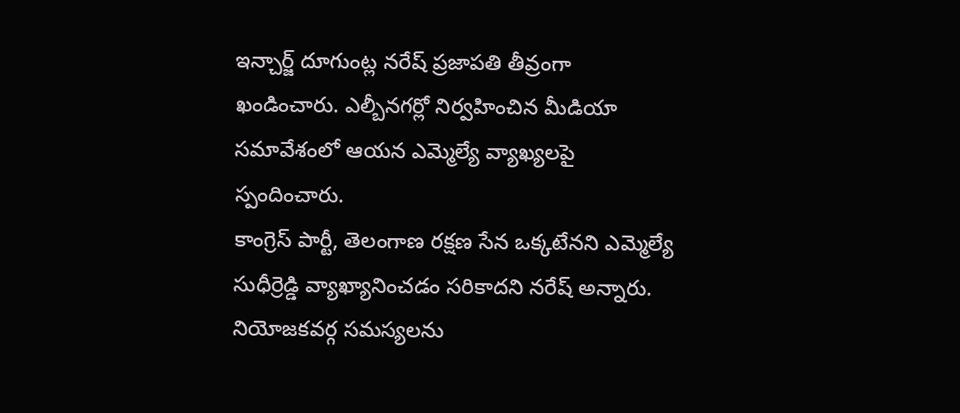ఇన్చార్జ్ దూగుంట్ల నరేష్ ప్రజాపతి తీవ్రంగా ఖండించారు. ఎల్బీనగర్లో నిర్వహించిన మీడియా సమావేశంలో ఆయన ఎమ్మెల్యే వ్యాఖ్యలపై స్పందించారు.
కాంగ్రెస్ పార్టీ, తెలంగాణ రక్షణ సేన ఒక్కటేనని ఎమ్మెల్యే సుధీర్రెడ్డి వ్యాఖ్యానించడం సరికాదని నరేష్ అన్నారు. నియోజకవర్గ సమస్యలను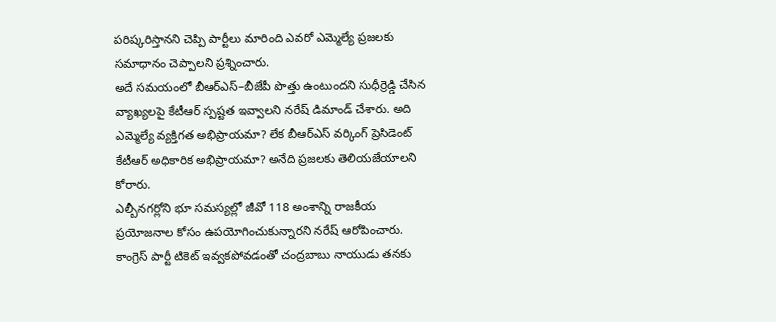పరిష్కరిస్తానని చెప్పి పార్టీలు మారింది ఎవరో ఎమ్మెల్యే ప్రజలకు సమాధానం చెప్పాలని ప్రశ్నించారు.
అదే సమయంలో బీఆర్ఎస్–బీజేపీ పొత్తు ఉంటుందని సుధీర్రెడ్డి చేసిన వ్యాఖ్యలపై కేటీఆర్ స్పష్టత ఇవ్వాలని నరేష్ డిమాండ్ చేశారు. అది ఎమ్మెల్యే వ్యక్తిగత అభిప్రాయమా? లేక బీఆర్ఎస్ వర్కింగ్ ప్రెసిడెంట్ కేటీఆర్ అధికారిక అభిప్రాయమా? అనేది ప్రజలకు తెలియజేయాలని కోరారు.
ఎల్బీనగర్లోని భూ సమస్యల్లో జీవో 118 అంశాన్ని రాజకీయ ప్రయోజనాల కోసం ఉపయోగించుకున్నారని నరేష్ ఆరోపించారు. కాంగ్రెస్ పార్టీ టికెట్ ఇవ్వకపోవడంతో చంద్రబాబు నాయుడు తనకు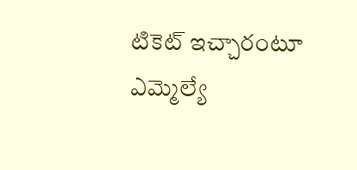టికెట్ ఇచ్చారంటూ ఎమ్మెల్యే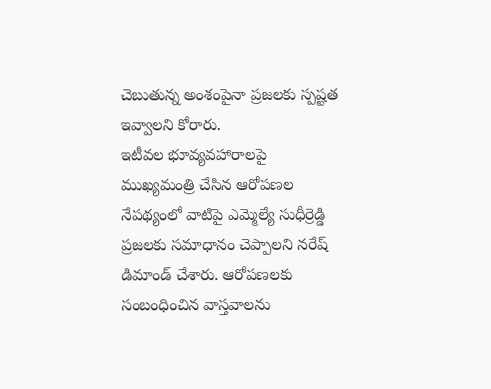చెబుతున్న అంశంపైనా ప్రజలకు స్పష్టత ఇవ్వాలని కోరారు.
ఇటీవల భూవ్యవహారాలపై ముఖ్యమంత్రి చేసిన ఆరోపణల నేపథ్యంలో వాటిపై ఎమ్మెల్యే సుధీర్రెడ్డి ప్రజలకు సమాధానం చెప్పాలని నరేష్ డిమాండ్ చేశారు. ఆరోపణలకు సంబంధించిన వాస్తవాలను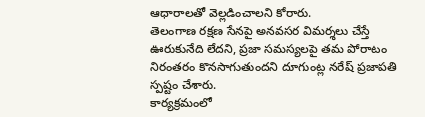ఆధారాలతో వెల్లడించాలని కోరారు.
తెలంగాణ రక్షణ సేనపై అనవసర విమర్శలు చేస్తే ఊరుకునేది లేదని, ప్రజా సమస్యలపై తమ పోరాటం నిరంతరం కొనసాగుతుందని దూగుంట్ల నరేష్ ప్రజాపతి స్పష్టం చేశారు.
కార్యక్రమంలో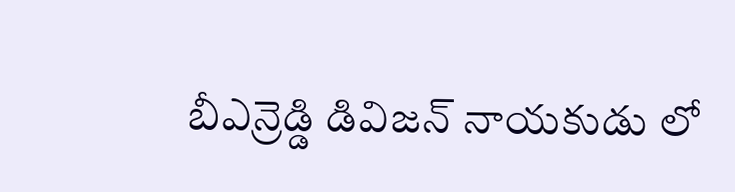బీఎన్రెడ్డి డివిజన్ నాయకుడు లో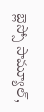బ్లెస్సో సామ్యూల్,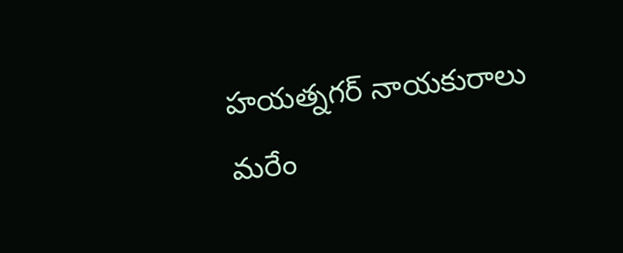హయత్నగర్ నాయకురాలు మరేం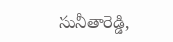సునీతారెడ్డి,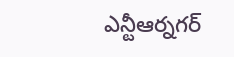ఎన్టీఆర్నగర్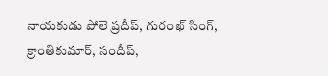నాయకుడు పోలె ప్రదీప్, గురంఖ్ సింగ్, క్రాంతికుమార్, సందీప్,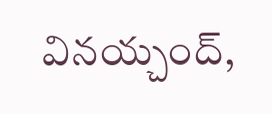వినయ్చంద్,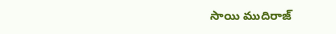సాయి ముదిరాజ్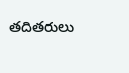తదితరులు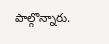పాల్గొన్నారు.